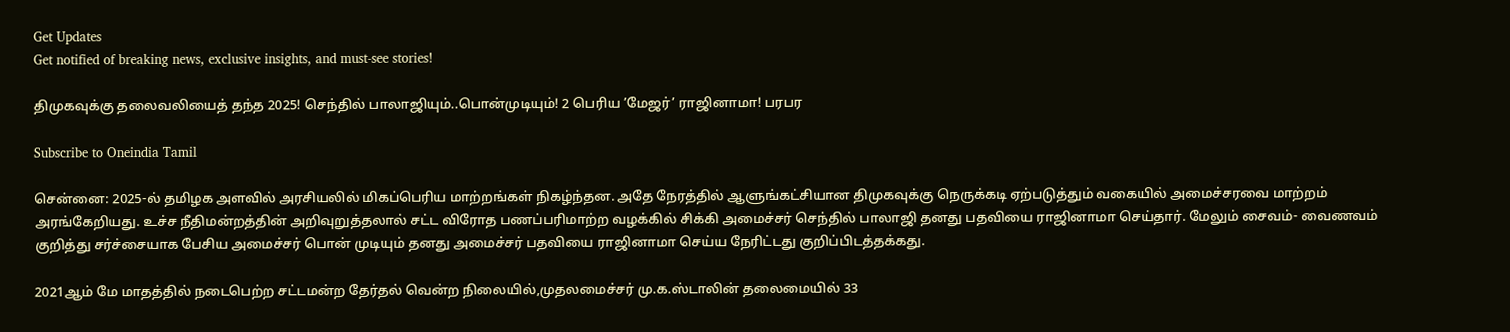Get Updates
Get notified of breaking news, exclusive insights, and must-see stories!

திமுகவுக்கு தலைவலியைத் தந்த 2025! செந்தில் பாலாஜியும்..பொன்முடியும்! 2 பெரிய ’மேஜர்’ ராஜினாமா! பரபர

Subscribe to Oneindia Tamil

சென்னை: 2025-ல் தமிழக அளவில் அரசியலில் மிகப்பெரிய மாற்றங்கள் நிகழ்ந்தன. அதே நேரத்தில் ஆளுங்கட்சியான திமுகவுக்கு நெருக்கடி ஏற்படுத்தும் வகையில் அமைச்சரவை மாற்றம் அரங்கேறியது. உச்ச நீதிமன்றத்தின் அறிவுறுத்தலால் சட்ட விரோத பணப்பரிமாற்ற வழக்கில் சிக்கி அமைச்சர் செந்தில் பாலாஜி தனது பதவியை ராஜினாமா செய்தார். மேலும் சைவம்- வைணவம் குறித்து சர்ச்சையாக பேசிய அமைச்சர் பொன் முடியும் தனது அமைச்சர் பதவியை ராஜினாமா செய்ய நேரிட்டது குறிப்பிடத்தக்கது.

2021ஆம் மே மாதத்தில் நடைபெற்ற சட்டமன்ற தேர்தல் வென்ற நிலையில்,முதலமைச்சர் மு.க.ஸ்டாலின் தலைமையில் 33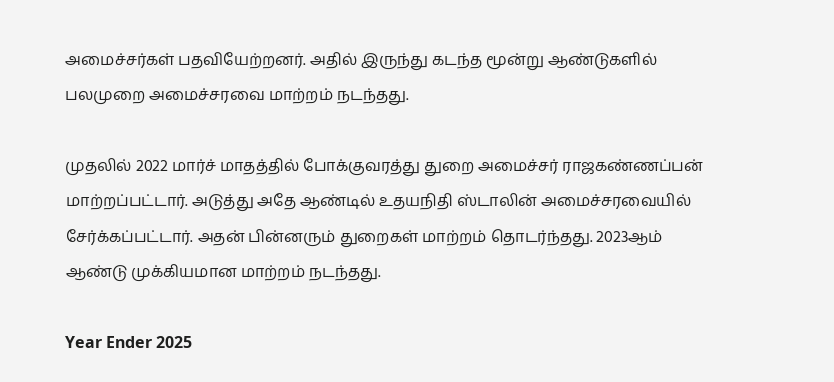அமைச்சர்கள் பதவியேற்றனர். அதில் இருந்து கடந்த மூன்று ஆண்டுகளில் பலமுறை அமைச்சரவை மாற்றம் நடந்தது.

முதலில் 2022 மார்ச் மாதத்தில் போக்குவரத்து துறை அமைச்சர் ராஜகண்ணப்பன் மாற்றப்பட்டார். அடுத்து அதே ஆண்டில் உதயநிதி ஸ்டாலின் அமைச்சரவையில் சேர்க்கப்பட்டார். அதன் பின்னரும் துறைகள் மாற்றம் தொடர்ந்தது. 2023ஆம் ஆண்டு முக்கியமான மாற்றம் நடந்தது.

Year Ender 2025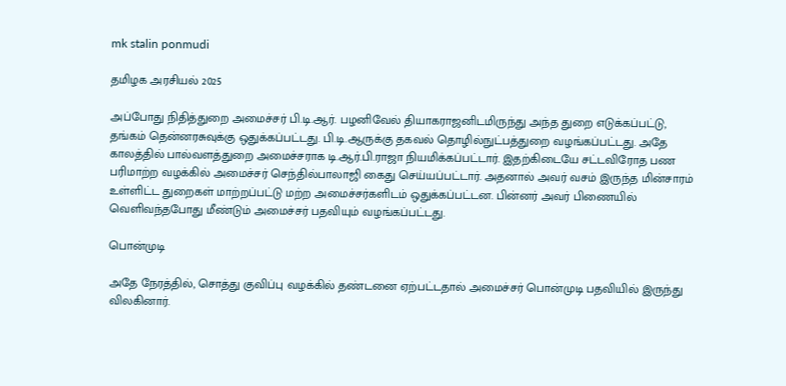mk stalin ponmudi

தமிழக அரசியல் 2025

அப்போது நிதித்துறை அமைச்சர் பி.டி.ஆர். பழனிவேல் தியாகராஜனிடமிருந்து அந்த துறை எடுக்கப்பட்டு, தங்கம் தென்னரசுவுக்கு ஒதுக்கப்பட்டது. பி.டி.ஆருக்கு தகவல் தொழில்நுட்பத்துறை வழங்கப்பட்டது. அதே காலத்தில் பால்வளத்துறை அமைச்சராக டி.ஆர்.பி.ராஜா நியமிக்கப்பட்டார். இதற்கிடையே சட்டவிரோத பண பரிமாற்ற வழக்கில் அமைச்சர் செந்தில்பாலாஜி கைது செய்யப்பட்டார். அதனால் அவர் வசம் இருந்த மின்சாரம் உள்ளிட்ட துறைகள் மாற்றப்பட்டு மற்ற அமைச்சர்களிடம் ஒதுக்கப்பட்டன. பின்னர் அவர் பிணையில் வெளிவந்தபோது மீண்டும் அமைச்சர் பதவியும் வழங்கப்பட்டது.

பொன்முடி

அதே நேரத்தில், சொத்து குவிப்பு வழக்கில் தண்டனை ஏற்பட்டதால் அமைச்சர் பொன்முடி பதவியில் இருந்து விலகினார்.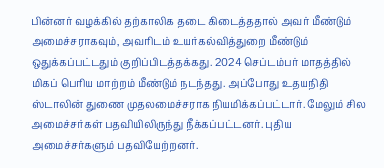பின்னர் வழக்கில் தற்காலிக தடை கிடைத்ததால் அவர் மீண்டும் அமைச்சராகவும், அவரிடம் உயர்கல்வித்துறை மீண்டும் ஒதுக்கப்பட்டதும் குறிப்பிடத்தக்கது. 2024 செப்டம்பர் மாதத்தில் மிகப் பெரிய மாற்றம் மீண்டும் நடந்தது. அப்போது உதயநிதி ஸ்டாலின் துணை முதலமைச்சராக நியமிக்கப்பட்டார். மேலும் சில அமைச்சர்கள் பதவியிலிருந்து நீக்கப்பட்டனர். புதிய அமைச்சர்களும் பதவியேற்றனர்.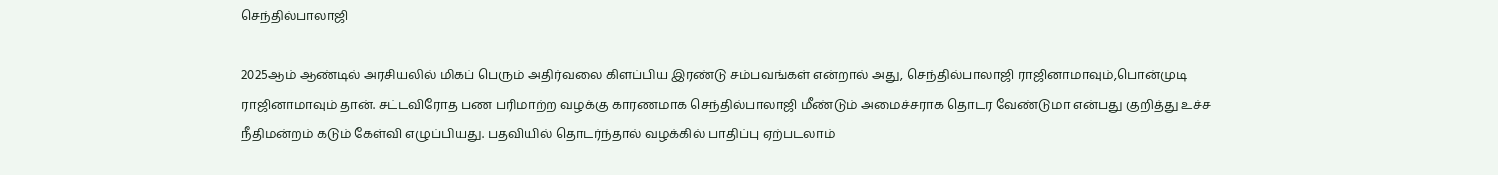செந்தில்பாலாஜி

2025ஆம் ஆண்டில் அரசியலில் மிகப் பெரும் அதிர்வலை கிளப்பிய இரண்டு சம்பவங்கள் என்றால் அது, செந்தில்பாலாஜி ராஜினாமாவும்,பொன்முடி ராஜினாமாவும் தான். சட்டவிரோத பண பரிமாற்ற வழக்கு காரணமாக செந்தில்பாலாஜி மீண்டும் அமைச்சராக தொடர வேண்டுமா என்பது குறித்து உச்ச நீதிமன்றம் கடும் கேள்வி எழுப்பியது. பதவியில் தொடர்ந்தால் வழக்கில் பாதிப்பு ஏற்படலாம்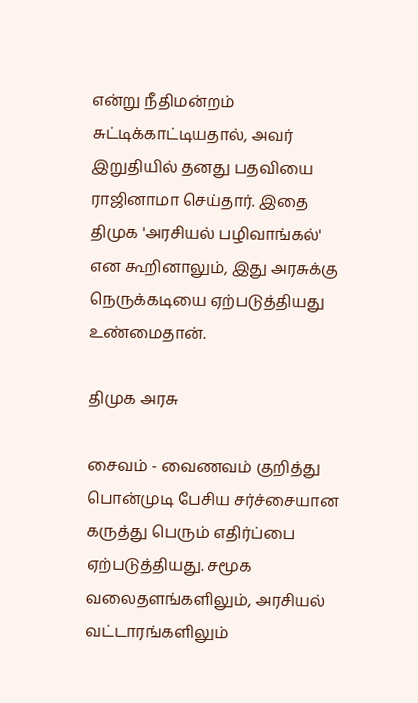என்று நீதிமன்றம் சுட்டிக்காட்டியதால், அவர் இறுதியில் தனது பதவியை ராஜினாமா செய்தார். இதை திமுக 'அரசியல் பழிவாங்கல்' என கூறினாலும், இது அரசுக்கு நெருக்கடியை ஏற்படுத்தியது உண்மைதான்.

திமுக அரசு

சைவம் - வைணவம் குறித்து பொன்முடி பேசிய சர்ச்சையான கருத்து பெரும் எதிர்ப்பை ஏற்படுத்தியது. சமூக வலைதளங்களிலும், அரசியல் வட்டாரங்களிலும்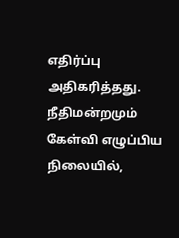எதிர்ப்பு அதிகரித்தது. நீதிமன்றமும் கேள்வி எழுப்பிய நிலையில்,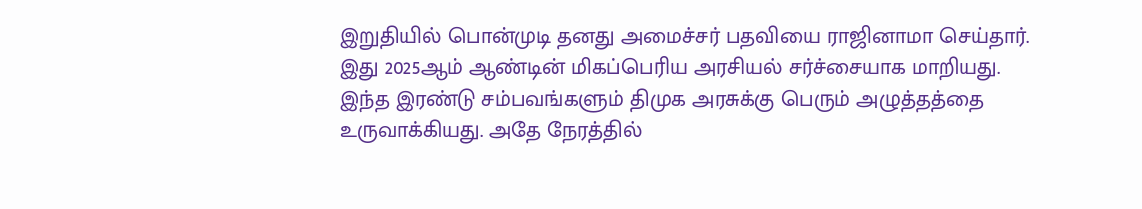இறுதியில் பொன்முடி தனது அமைச்சர் பதவியை ராஜினாமா செய்தார். இது 2025ஆம் ஆண்டின் மிகப்பெரிய அரசியல் சர்ச்சையாக மாறியது. இந்த இரண்டு சம்பவங்களும் திமுக அரசுக்கு பெரும் அழுத்தத்தை உருவாக்கியது. அதே நேரத்தில்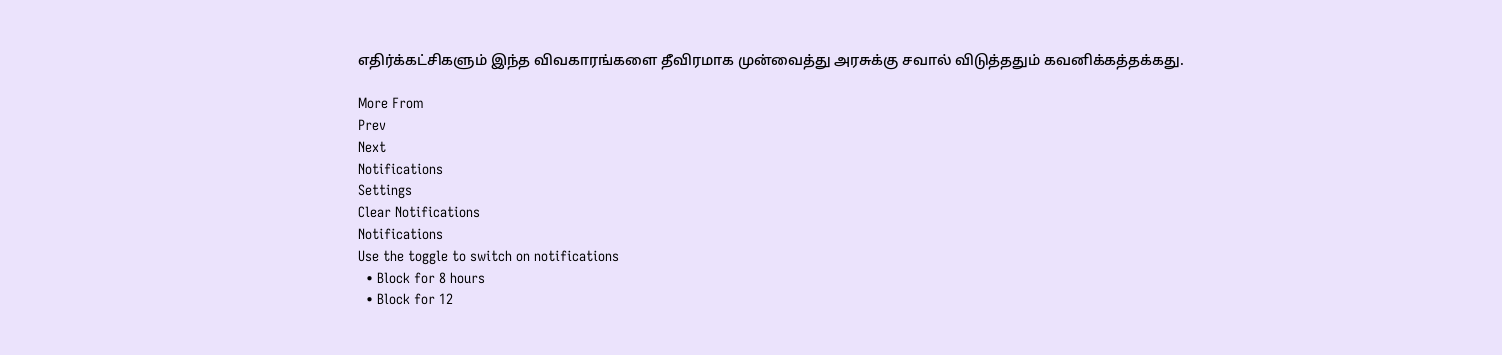எதிர்க்கட்சிகளும் இந்த விவகாரங்களை தீவிரமாக முன்வைத்து அரசுக்கு சவால் விடுத்ததும் கவனிக்கத்தக்கது.

More From
Prev
Next
Notifications
Settings
Clear Notifications
Notifications
Use the toggle to switch on notifications
  • Block for 8 hours
  • Block for 12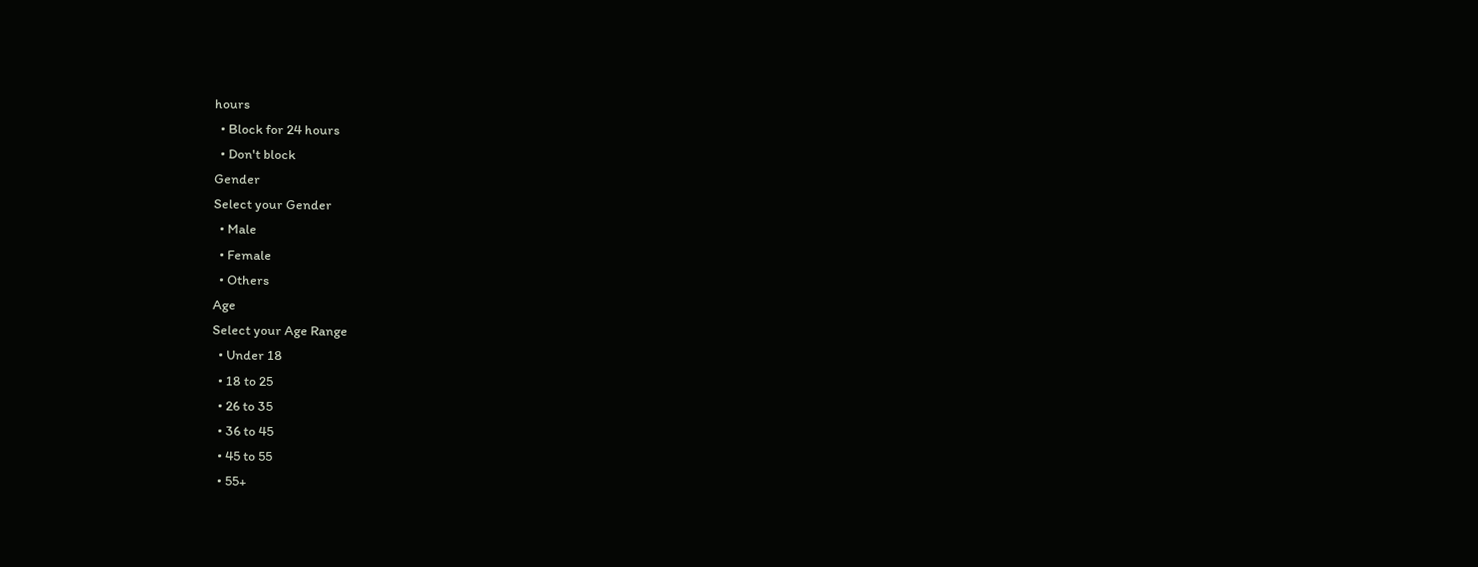hours
  • Block for 24 hours
  • Don't block
Gender
Select your Gender
  • Male
  • Female
  • Others
Age
Select your Age Range
  • Under 18
  • 18 to 25
  • 26 to 35
  • 36 to 45
  • 45 to 55
  • 55+